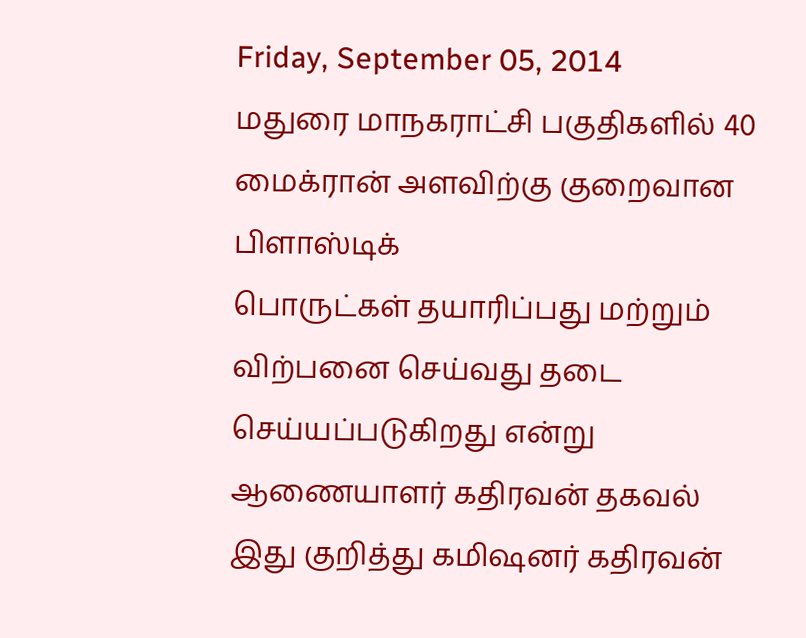Friday, September 05, 2014
மதுரை மாநகராட்சி பகுதிகளில் 40 மைக்ரான் அளவிற்கு குறைவான பிளாஸ்டிக்
பொருட்கள் தயாரிப்பது மற்றும் விற்பனை செய்வது தடை செய்யப்படுகிறது என்று
ஆணையாளர் கதிரவன் தகவல்
இது குறித்து கமிஷனர் கதிரவன்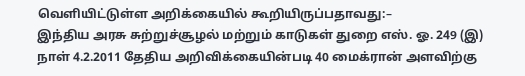வெளியிட்டுள்ள அறிக்கையில் கூறியிருப்பதாவது:–
இந்திய அரசு சுற்றுச்சூழல் மற்றும் காடுகள் துறை எஸ். ஓ. 249 (இ) நாள் 4.2.2011 தேதிய அறிவிக்கையின்படி 40 மைக்ரான் அளவிற்கு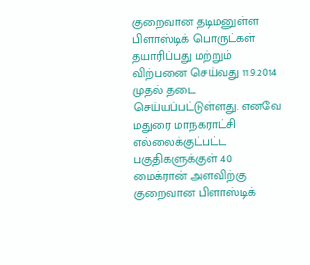குறைவான தடிமனுள்ள பிளாஸ்டிக் பொருட்கள் தயாரிப்பது மற்றும் விற்பனை செய்வது 11.9.2014 முதல் தடை செய்யப்பட்டுள்ளது. எனவே மதுரை மாநகராட்சி எல்லைக்குட்பட்ட பகுதிகளுக்குள் 40 மைக்ரான் அளவிற்கு குறைவான பிளாஸ்டிக்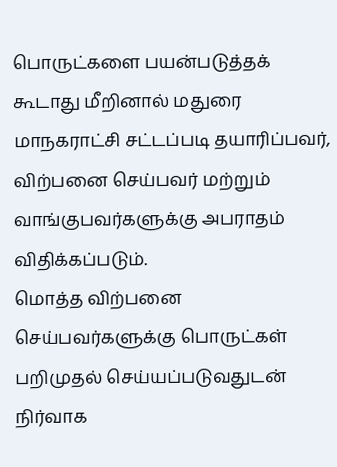பொருட்களை பயன்படுத்தக் கூடாது மீறினால் மதுரை மாநகராட்சி சட்டப்படி தயாரிப்பவர், விற்பனை செய்பவர் மற்றும் வாங்குபவர்களுக்கு அபராதம் விதிக்கப்படும்.
மொத்த விற்பனை செய்பவர்களுக்கு பொருட்கள் பறிமுதல் செய்யப்படுவதுடன் நிர்வாக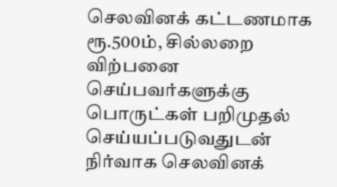செலவினக் கட்டணமாக ரூ.500ம், சில்லறை விற்பனை செய்பவர்களுக்கு பொருட்கள் பறிமுதல் செய்யப்படுவதுடன் நிர்வாக செலவினக்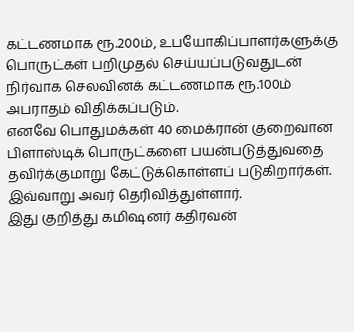கட்டணமாக ரூ.200ம், உபயோகிப்பாளர்களுக்கு பொருட்கள் பறிமுதல் செய்யப்படுவதுடன் நிர்வாக செலவினக் கட்டணமாக ரூ.100ம் அபராதம் விதிக்கப்படும்.
எனவே பொதுமக்கள் 40 மைக்ரான் குறைவான பிளாஸ்டிக் பொருட்களை பயன்படுத்துவதை தவிர்க்குமாறு கேட்டுக்கொள்ளப் படுகிறார்கள்.
இவ்வாறு அவர் தெரிவித்துள்ளார்.
இது குறித்து கமிஷனர் கதிரவன்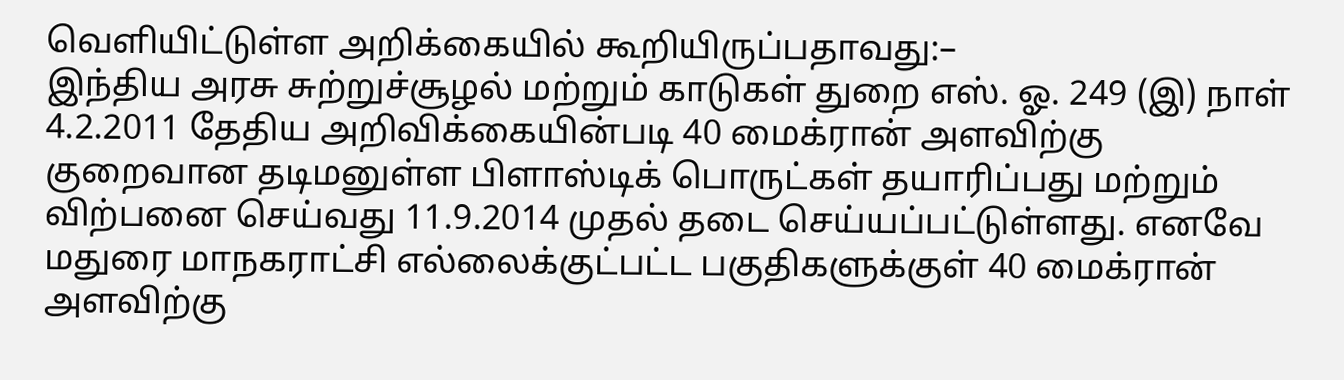வெளியிட்டுள்ள அறிக்கையில் கூறியிருப்பதாவது:–
இந்திய அரசு சுற்றுச்சூழல் மற்றும் காடுகள் துறை எஸ். ஓ. 249 (இ) நாள் 4.2.2011 தேதிய அறிவிக்கையின்படி 40 மைக்ரான் அளவிற்கு குறைவான தடிமனுள்ள பிளாஸ்டிக் பொருட்கள் தயாரிப்பது மற்றும் விற்பனை செய்வது 11.9.2014 முதல் தடை செய்யப்பட்டுள்ளது. எனவே மதுரை மாநகராட்சி எல்லைக்குட்பட்ட பகுதிகளுக்குள் 40 மைக்ரான் அளவிற்கு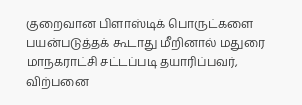குறைவான பிளாஸ்டிக் பொருட்களை பயன்படுத்தக் கூடாது மீறினால் மதுரை மாநகராட்சி சட்டப்படி தயாரிப்பவர், விற்பனை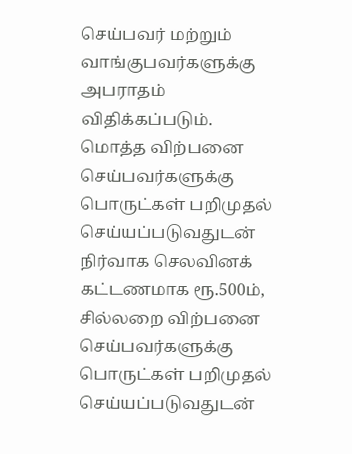செய்பவர் மற்றும் வாங்குபவர்களுக்கு அபராதம் விதிக்கப்படும்.
மொத்த விற்பனை செய்பவர்களுக்கு பொருட்கள் பறிமுதல் செய்யப்படுவதுடன் நிர்வாக செலவினக் கட்டணமாக ரூ.500ம், சில்லறை விற்பனை செய்பவர்களுக்கு பொருட்கள் பறிமுதல் செய்யப்படுவதுடன்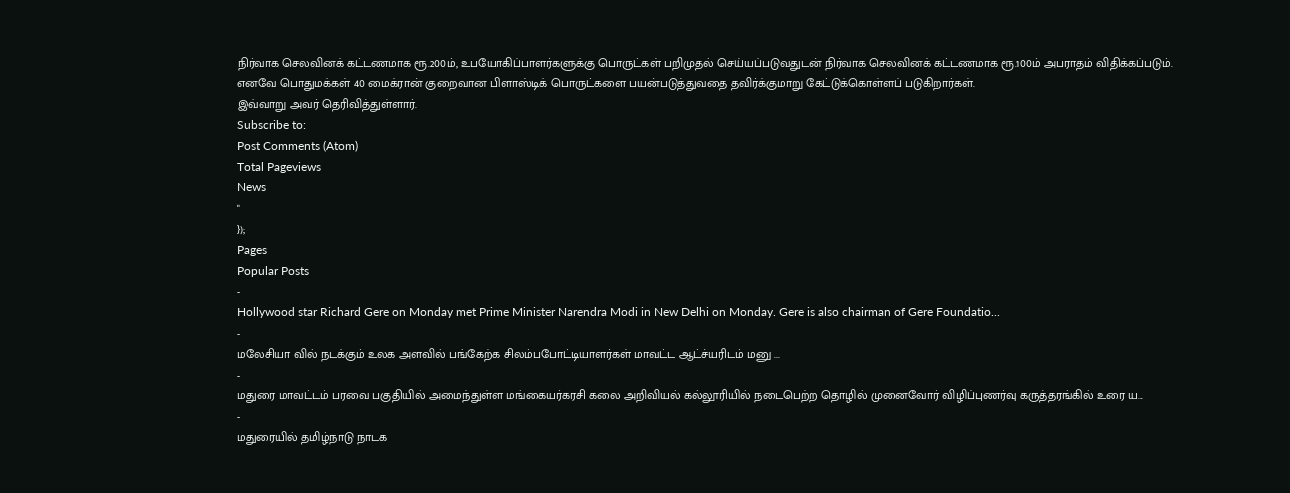நிர்வாக செலவினக் கட்டணமாக ரூ.200ம், உபயோகிப்பாளர்களுக்கு பொருட்கள் பறிமுதல் செய்யப்படுவதுடன் நிர்வாக செலவினக் கட்டணமாக ரூ.100ம் அபராதம் விதிக்கப்படும்.
எனவே பொதுமக்கள் 40 மைக்ரான் குறைவான பிளாஸ்டிக் பொருட்களை பயன்படுத்துவதை தவிர்க்குமாறு கேட்டுக்கொள்ளப் படுகிறார்கள்.
இவ்வாறு அவர் தெரிவித்துள்ளார்.
Subscribe to:
Post Comments (Atom)
Total Pageviews
News
"
});
Pages
Popular Posts
-
Hollywood star Richard Gere on Monday met Prime Minister Narendra Modi in New Delhi on Monday. Gere is also chairman of Gere Foundatio...
-
மலேசியா வில் நடக்கும் உலக அளவில் பங்கேற்க சிலம்பபோட்டியாளர்கள் மாவட்ட ஆட்ச்யரிடம் மனு ...
-
மதுரை மாவட்டம் பரவை பகுதியில் அமைந்துள்ள மங்கையர்கரசி கலை அறிவியல் கல்லூரியில் நடைபெற்ற தொழில் முனைவோர் விழிப்புணர்வு கருத்தரங்கில் உரை ய...
-
மதுரையில் தமிழ்நாடு நாடக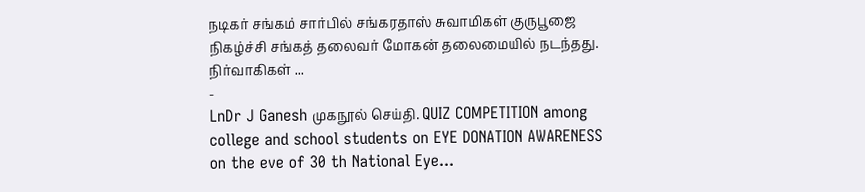நடிகர் சங்கம் சார்பில் சங்கரதாஸ் சுவாமிகள் குருபூஜை நிகழ்ச்சி சங்கத் தலைவர் மோகன் தலைமையில் நடந்தது. நிர்வாகிகள் ...
-
LnDr J Ganesh முகநூல் செய்தி. QUIZ COMPETITION among college and school students on EYE DONATION AWARENESS on the eve of 30 th National Eye...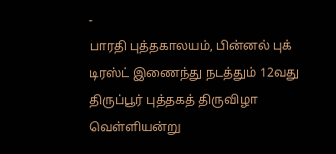-
பாரதி புத்தகாலயம், பின்னல் புக் டிரஸ்ட் இணைந்து நடத்தும் 12வது திருப்பூர் புத்தகத் திருவிழா வெள்ளியன்று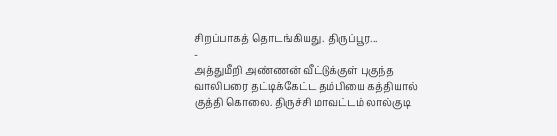சிறப்பாகத் தொடங்கியது. திருப்பூர...
-
அத்துமீறி அண்ணன் வீட்டுக்குள் புகுந்த வாலிபரை தட்டிக்கேட்ட தம்பியை கத்தியால் குத்தி கொலை. திருச்சி மாவட்டம் லால்குடி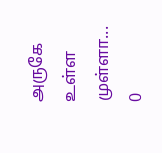அருகே உள்ள முள்ளா...
0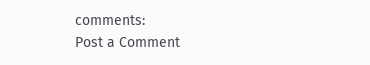comments:
Post a Comment